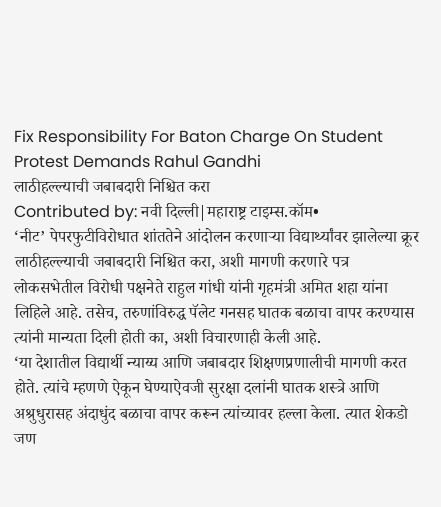Fix Responsibility For Baton Charge On Student Protest Demands Rahul Gandhi
लाठीहल्ल्याची जबाबदारी निश्चित करा
Contributed by: नवी दिल्ली|महाराष्ट्र टाइम्स.कॉम•
‘नीट’ पेपरफुटीविरोधात शांततेने आंदोलन करणाऱ्या विद्यार्थ्यांवर झालेल्या क्रूर लाठीहल्ल्याची जबाबदारी निश्चित करा, अशी मागणी करणारे पत्र लोकसभेतील विरोधी पक्षनेते राहुल गांधी यांनी गृहमंत्री अमित शहा यांना लिहिले आहे. तसेच, तरुणांविरुद्ध पॅलेट गनसह घातक बळाचा वापर करण्यास त्यांनी मान्यता दिली होती का, अशी विचारणाही केली आहे.
‘या देशातील विद्यार्थी न्याय्य आणि जबाबदार शिक्षणप्रणालीची मागणी करत होते. त्यांचे म्हणणे ऐकून घेण्याऐवजी सुरक्षा दलांनी घातक शस्त्रे आणि अश्रुधुरासह अंदाधुंद बळाचा वापर करून त्यांच्यावर हल्ला केला. त्यात शेकडो जण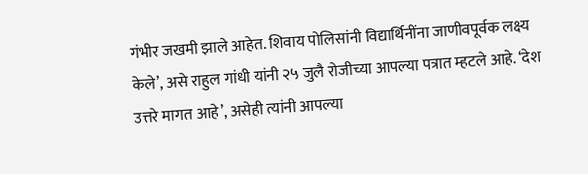गंभीर जखमी झाले आहेत. शिवाय पोलिसांनी विद्यार्थिनींना जाणीवपूर्वक लक्ष्य केले’, असे राहुल गांधी यांनी २५ जुलै रोजीच्या आपल्या पत्रात म्हटले आहे. ‘देश उत्तरे मागत आहे’, असेही त्यांनी आपल्या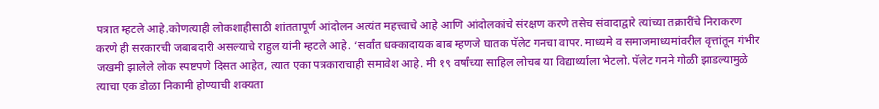पत्रात म्हटले आहे.कोणत्याही लोकशाहीसाठी शांततापूर्ण आंदोलन अत्यंत महत्त्वाचे आहे आणि आंदोलकांचे संरक्षण करणे तसेच संवादाद्वारे त्यांच्या तक्रारींचे निराकरण करणे ही सरकारची जबाबदारी असल्याचे राहुल यांनी म्हटले आहे. ‘सर्वांत धक्कादायक बाब म्हणजे घातक पॅलेट गनचा वापर. माध्यमे व समाजमाध्यमांवरील वृत्तांतून गंभीर जखमी झालेले लोक स्पष्टपणे दिसत आहेत, त्यात एका पत्रकाराचाही समावेश आहे. मी १९ वर्षांच्या साहिल लोचब या विद्यार्थ्याला भेटलो. पॅलेट गनने गोळी झाडल्यामुळे त्याचा एक डोळा निकामी होण्याची शक्यता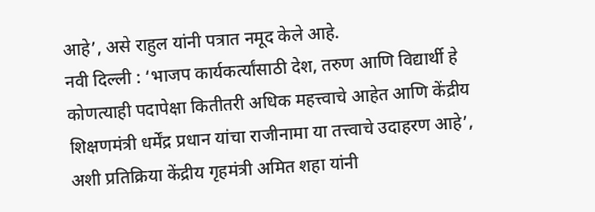आहे’, असे राहुल यांनी पत्रात नमूद केले आहे.
नवी दिल्ली : ‘भाजप कार्यकर्त्यांसाठी देश, तरुण आणि विद्यार्थी हे कोणत्याही पदापेक्षा कितीतरी अधिक महत्त्वाचे आहेत आणि केंद्रीय शिक्षणमंत्री धर्मेंद्र प्रधान यांचा राजीनामा या तत्त्वाचे उदाहरण आहे’, अशी प्रतिक्रिया केंद्रीय गृहमंत्री अमित शहा यांनी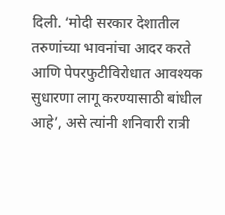दिली. ‘मोदी सरकार देशातील तरुणांच्या भावनांचा आदर करते आणि पेपरफुटीविरोधात आवश्यक सुधारणा लागू करण्यासाठी बांधील आहे’, असे त्यांनी शनिवारी रात्री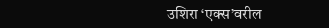उशिरा ‘एक्स’वरील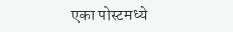एका पोस्टमध्ये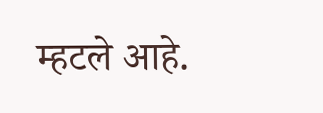म्हटले आहे.